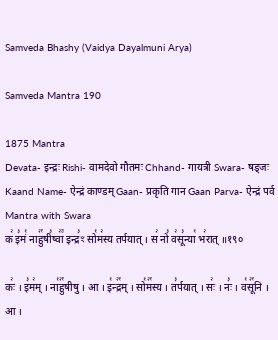Samveda Bhashy (Vaidya Dayalmuni Arya)

Samveda Mantra 190

1875 Mantra
Devata- इन्द्रः Rishi- वामदेवो गौतमः Chhand- गायत्री Swara- षड्जः Kaand Name- ऐन्द्रं काण्डम् Gaan- प्रकृति गान Gaan Parva- ऐन्द्रं पर्व
Mantra with Swara
क꣢ इ꣣मं꣡ नाहु꣢꣯षी꣣ष्वा꣢꣫ इन्द्र꣣ꣳ सो꣡म꣢स्य तर्पयात् । स꣢ नो꣣ व꣢सू꣣न्या꣡ भ꣢रात् ॥१९०

कः꣢ । इ꣣म꣢म् । ना꣡हु꣢꣯षीषु । आ । इ꣡न्द्र꣢꣯म् । सो꣡म꣢꣯स्य । त꣣र्पयात् । सः꣢ । नः꣣ । व꣡सू꣢꣯नि । आ ।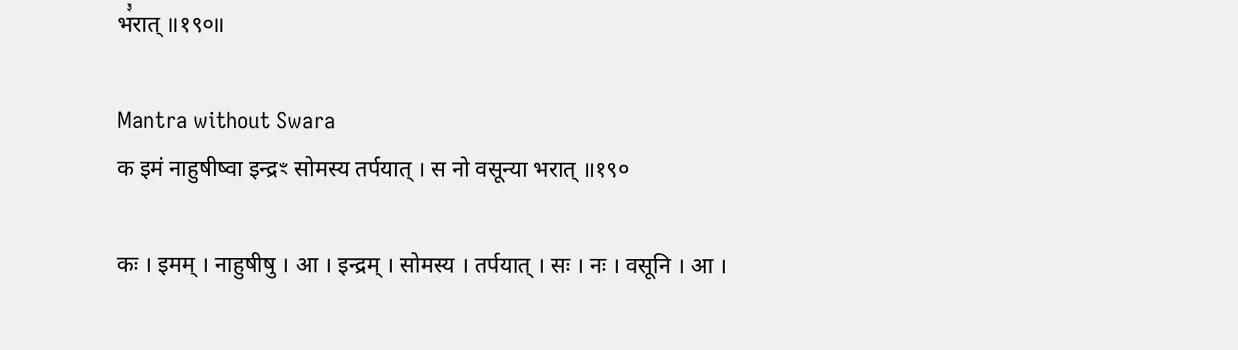भ꣣रात् ॥१९०॥

Mantra without Swara
क इमं नाहुषीष्वा इन्द्रꣳ सोमस्य तर्पयात् । स नो वसून्या भरात् ॥१९०

कः । इमम् । नाहुषीषु । आ । इन्द्रम् । सोमस्य । तर्पयात् । सः । नः । वसूनि । आ ।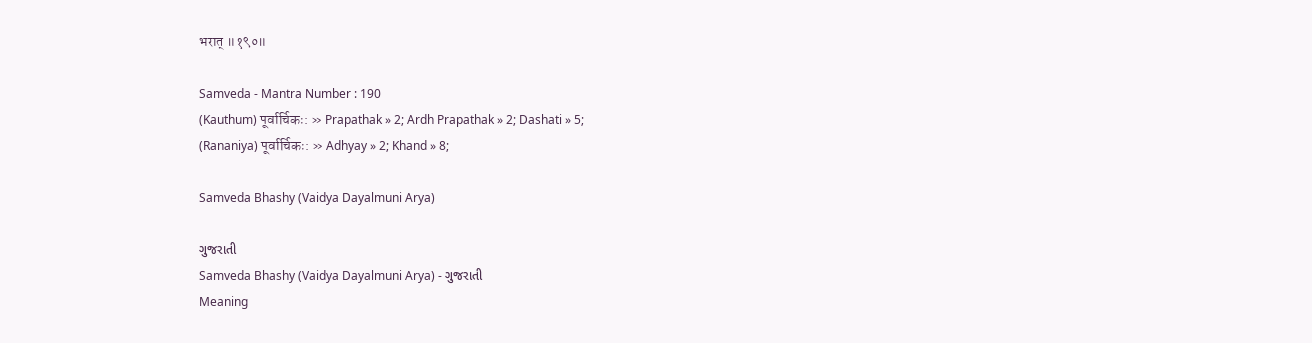भरात् ॥१९०॥

Samveda - Mantra Number : 190
(Kauthum) पूर्वार्चिकः: » Prapathak » 2; Ardh Prapathak » 2; Dashati » 5;
(Rananiya) पूर्वार्चिकः: » Adhyay » 2; Khand » 8;

Samveda Bhashy (Vaidya Dayalmuni Arya)

ગુજરાતી
Samveda Bhashy (Vaidya Dayalmuni Arya) - ગુજરાતી
Meaning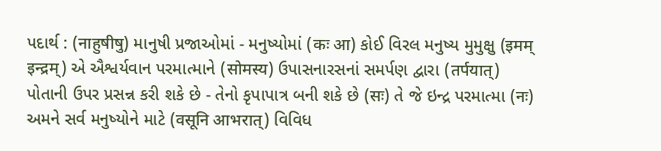પદાર્થ : (नाहुषीषु) માનુષી પ્રજાઓમાં - મનુષ્યોમાં (कः आ) કોઈ વિરલ મનુષ્ય મુમુક્ષુ (इमम् इन्द्रम्) એ ઐશ્વર્યવાન પરમાત્માને (सोमस्य) ઉપાસનારસનાં સમર્પણ દ્વારા (तर्पयात्) પોતાની ઉપર પ્રસન્ન કરી શકે છે - તેનો કૃપાપાત્ર બની શકે છે (सः) તે જે ઇન્દ્ર પરમાત્મા (नः) અમને સર્વ મનુષ્યોને માટે (वसूनि आभरात्) વિવિધ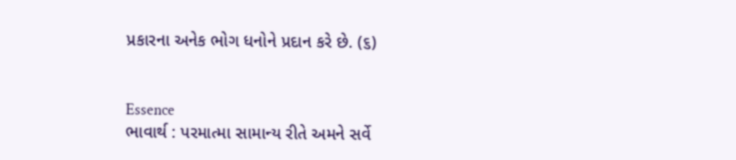પ્રકારના અનેક ભોગ ધનોને પ્રદાન કરે છે. (૬)


Essence
ભાવાર્થ : પરમાત્મા સામાન્ય રીતે અમને સર્વે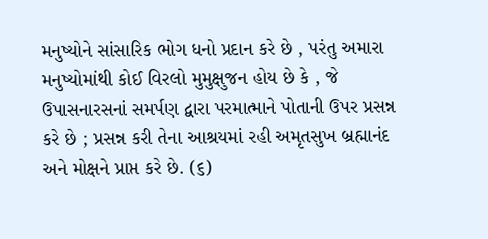મનુષ્યોને સાંસારિક ભોગ ધનો પ્રદાન કરે છે , પરંતુ અમારા મનુષ્યોમાંથી કોઈ વિરલો મુમુક્ષુજન હોય છે કે , જે ઉપાસનારસનાં સમર્પણ દ્વારા પરમાત્માને પોતાની ઉપર પ્રસન્ન કરે છે ; પ્રસન્ન કરી તેના આશ્રયમાં રહી અમૃતસુખ બ્રહ્માનંદ અને મોક્ષને પ્રાપ્ત કરે છે. (૬)